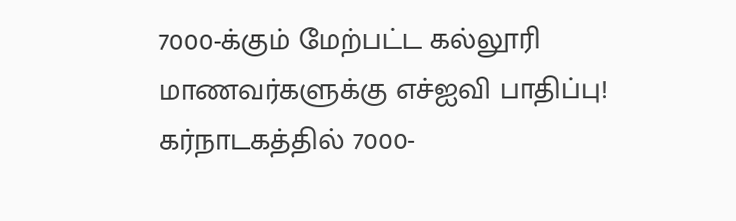7000-க்கும் மேற்பட்ட கல்லூரி மாணவர்களுக்கு எச்ஐவி பாதிப்பு!
கர்நாடகத்தில் 7000-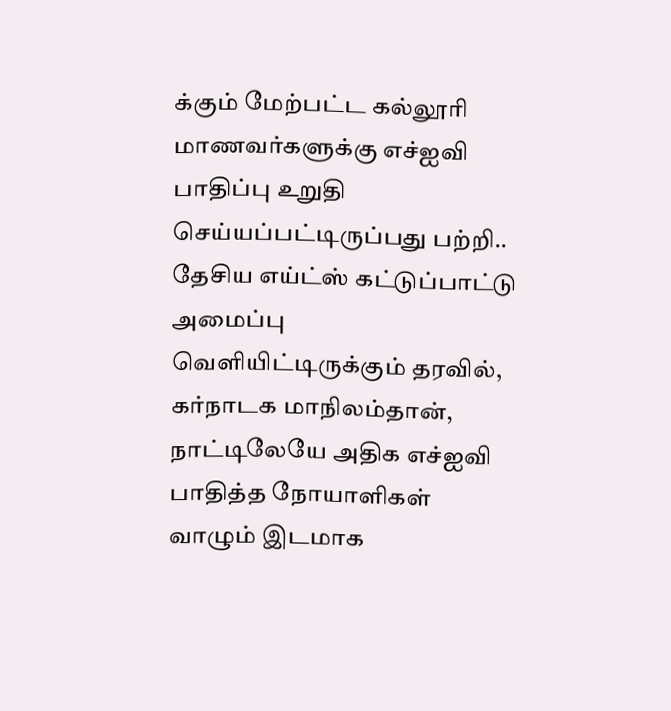க்கும் மேற்பட்ட கல்லூரி மாணவர்களுக்கு எச்ஐவி பாதிப்பு உறுதி செய்யப்பட்டிருப்பது பற்றி..
தேசிய எய்ட்ஸ் கட்டுப்பாட்டு அமைப்பு வெளியிட்டிருக்கும் தரவில், கர்நாடக மாநிலம்தான், நாட்டிலேயே அதிக எச்ஐவி பாதித்த நோயாளிகள் வாழும் இடமாக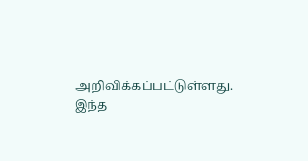அறிவிக்கப்பட்டுள்ளது.
இந்த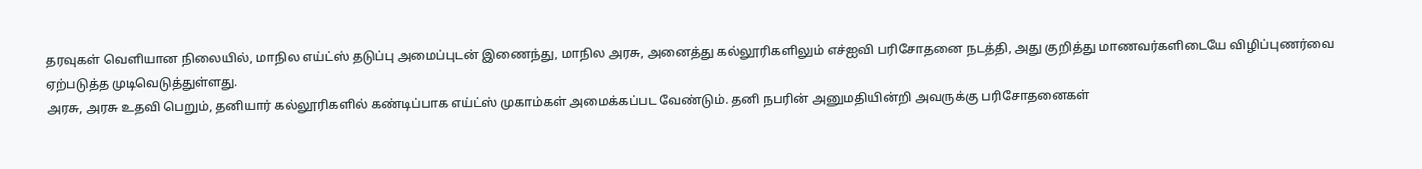தரவுகள் வெளியான நிலையில், மாநில எய்ட்ஸ் தடுப்பு அமைப்புடன் இணைந்து, மாநில அரசு, அனைத்து கல்லூரிகளிலும் எச்ஐவி பரிசோதனை நடத்தி, அது குறித்து மாணவர்களிடையே விழிப்புணர்வை ஏற்படுத்த முடிவெடுத்துள்ளது.
அரசு, அரசு உதவி பெறும், தனியார் கல்லூரிகளில் கண்டிப்பாக எய்ட்ஸ் முகாம்கள் அமைக்கப்பட வேண்டும். தனி நபரின் அனுமதியின்றி அவருக்கு பரிசோதனைகள்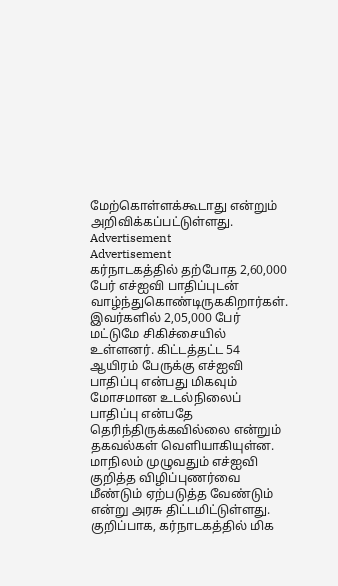மேற்கொள்ளக்கூடாது என்றும் அறிவிக்கப்பட்டுள்ளது.
Advertisement
Advertisement
கர்நாடகத்தில் தற்போத 2,60,000 பேர் எச்ஐவி பாதிப்புடன் வாழ்ந்துகொண்டிருககிறார்கள். இவர்களில் 2,05,000 பேர் மட்டுமே சிகிச்சையில் உள்ளனர். கிட்டத்தட்ட 54 ஆயிரம் பேருக்கு எச்ஐவி பாதிப்பு என்பது மிகவும் மோசமான உடல்நிலைப் பாதிப்பு என்பதே தெரிந்திருக்கவில்லை என்றும் தகவல்கள் வெளியாகியுள்ன.
மாநிலம் முழுவதும் எச்ஐவி குறித்த விழிப்புணர்வை மீண்டும் ஏற்படுத்த வேண்டும் என்று அரசு திட்டமிட்டுள்ளது.
குறிப்பாக, கர்நாடகத்தில் மிக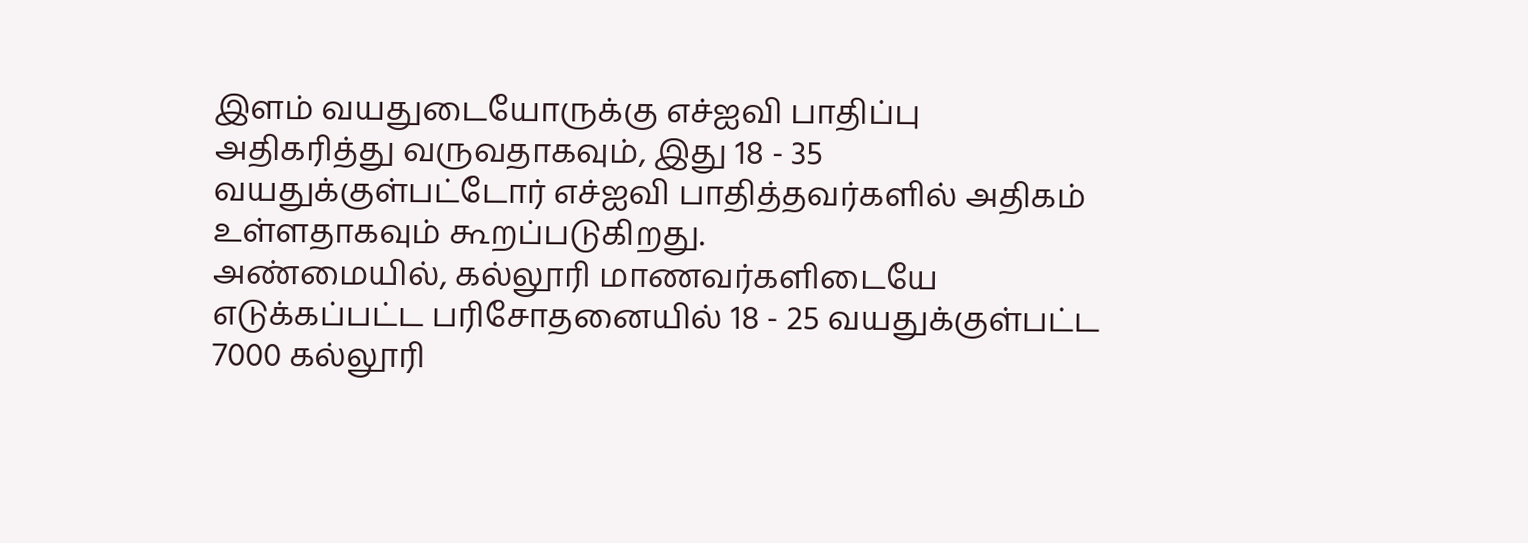இளம் வயதுடையோருக்கு எச்ஐவி பாதிப்பு அதிகரித்து வருவதாகவும், இது 18 - 35 வயதுக்குள்பட்டோர் எச்ஐவி பாதித்தவர்களில் அதிகம் உள்ளதாகவும் கூறப்படுகிறது.
அண்மையில், கல்லூரி மாணவர்களிடையே எடுக்கப்பட்ட பரிசோதனையில் 18 - 25 வயதுக்குள்பட்ட 7000 கல்லூரி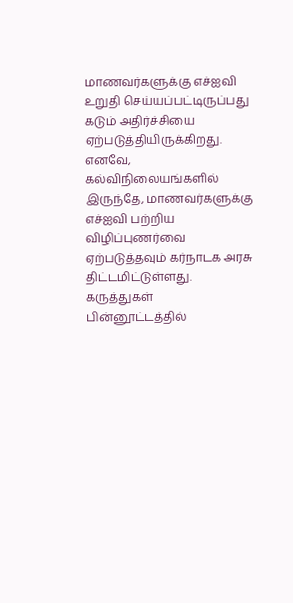மாணவர்களுக்கு எச்ஐவி உறுதி செய்யப்பட்டிருப்பது கடும் அதிர்ச்சியை ஏற்படுத்தியிருக்கிறது.
எனவே, கல்விநிலையங்களில் இருந்தே, மாணவர்களுக்கு எச்ஐவி பற்றிய விழிப்புணர்வை ஏற்படுத்தவும் கர்நாடக அரசு திட்டமிட்டுள்ளது.
கருத்துகள்
பின்னூட்டத்தில்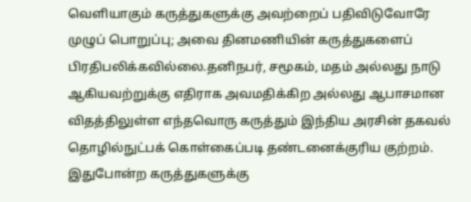வெளியாகும் கருத்துகளுக்கு அவற்றைப் பதிவிடுவோரே முழுப் பொறுப்பு; அவை தினமணியின் கருத்துகளைப் பிரதிபலிக்கவில்லை.தனிநபர், சமூகம், மதம் அல்லது நாடு ஆகியவற்றுக்கு எதிராக அவமதிக்கிற அல்லது ஆபாசமான விதத்திலுள்ள எந்தவொரு கருத்தும் இந்திய அரசின் தகவல் தொழில்நுட்பக் கொள்கைப்படி தண்டனைக்குரிய குற்றம். இதுபோன்ற கருத்துகளுக்கு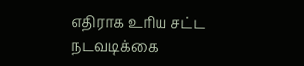எதிராக உரிய சட்ட நடவடிக்கை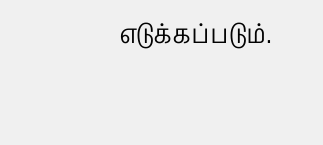எடுக்கப்படும்.